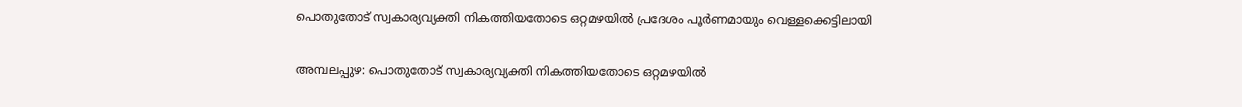പൊതുതോട് സ്വകാര്യവ്യക്തി നികത്തിയതോടെ ഒറ്റമഴയിൽ പ്രദേശം പൂർണമായും വെള്ളക്കെട്ടിലായി

അമ്പലപ്പുഴ: പൊതുതോട് സ്വകാര്യവ്യക്തി നികത്തിയതോടെ ഒറ്റമഴയിൽ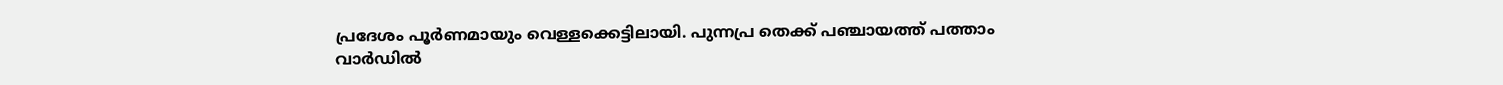പ്രദേശം പൂർണമായും വെള്ളക്കെട്ടിലായി. പുന്നപ്ര തെക്ക് പഞ്ചായത്ത് പത്താം വാർഡിൽ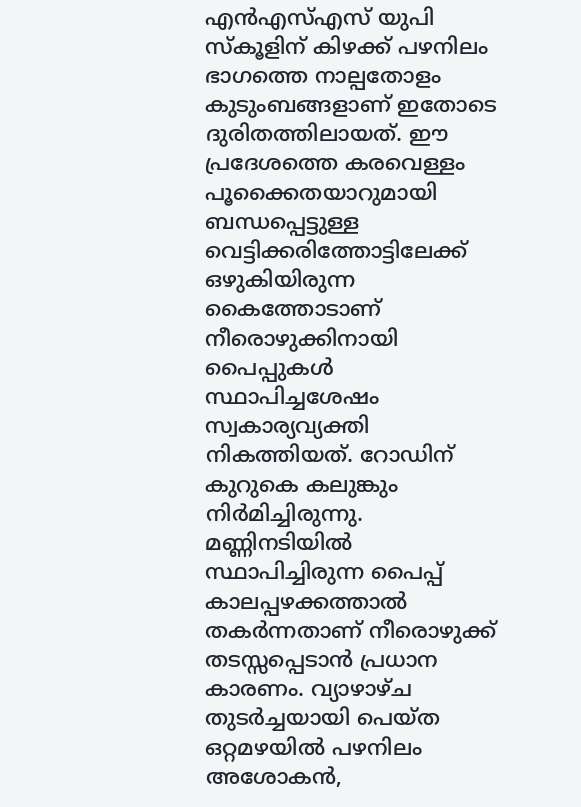എൻഎസ്എസ് യുപി സ്കൂളിന് കിഴക്ക് പഴനിലം ഭാഗത്തെ നാല്പതോളം കുടുംബങ്ങളാണ് ഇതോടെ ദുരിതത്തിലായത്. ഈ പ്രദേശത്തെ കരവെള്ളം പൂക്കൈതയാറുമായി ബന്ധപ്പെട്ടുള്ള വെട്ടിക്കരിത്തോട്ടിലേക്ക് ഒഴുകിയിരുന്ന കൈത്തോടാണ് നീരൊഴുക്കിനായി പൈപ്പുകൾ സ്ഥാപിച്ചശേഷം സ്വകാര്യവ്യക്തി നികത്തിയത്. റോഡിന് കുറുകെ കലുങ്കും നിർമിച്ചിരുന്നു. മണ്ണിനടിയിൽ സ്ഥാപിച്ചിരുന്ന പൈപ്പ് കാലപ്പഴക്കത്താൽ തകർന്നതാണ് നീരൊഴുക്ക് തടസ്സപ്പെടാൻ പ്രധാന കാരണം. വ്യാഴാഴ്ച തുടർച്ചയായി പെയ്ത ഒറ്റമഴയിൽ പഴനിലം അശോകൻ,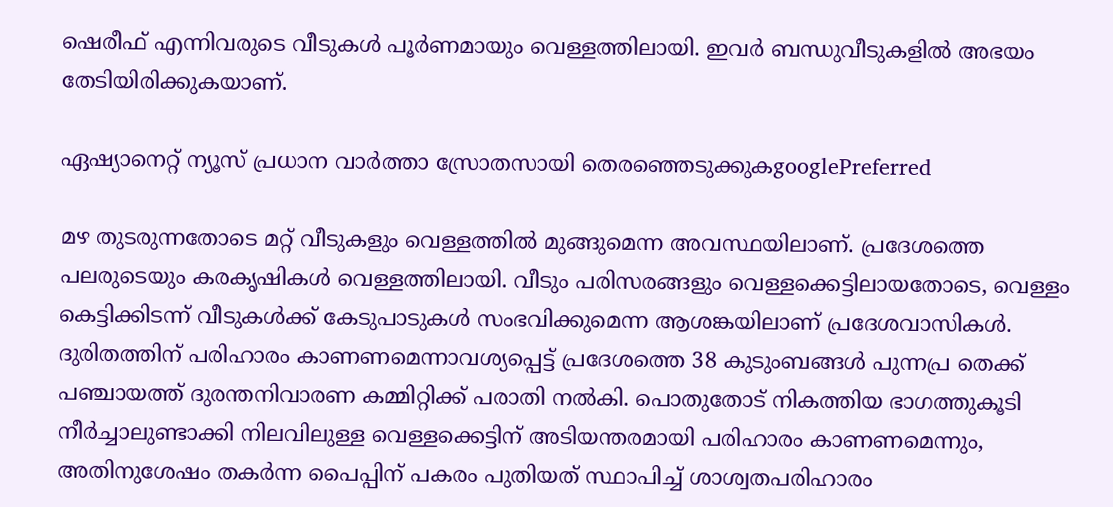ഷെരീഫ് എന്നിവരുടെ വീടുകൾ പൂർണമായും വെള്ളത്തിലായി. ഇവർ ബന്ധുവീടുകളിൽ അഭയം തേടിയിരിക്കുകയാണ്.

ഏഷ്യാനെറ്റ് ന്യൂസ് പ്രധാന വാർത്താ സ്രോതസായി തെരഞ്ഞെടുക്കുകgooglePreferred

മഴ തുടരുന്നതോടെ മറ്റ് വീടുകളും വെള്ളത്തിൽ മുങ്ങുമെന്ന അവസ്ഥയിലാണ്. പ്രദേശത്തെ പലരുടെയും കരകൃഷികൾ വെള്ളത്തിലായി. വീടും പരിസരങ്ങളും വെള്ളക്കെട്ടിലായതോടെ, വെള്ളം കെട്ടിക്കിടന്ന് വീടുകൾക്ക് കേടുപാടുകൾ സംഭവിക്കുമെന്ന ആശങ്കയിലാണ് പ്രദേശവാസികൾ. ദുരിതത്തിന് പരിഹാരം കാണണമെന്നാവശ്യപ്പെട്ട് പ്രദേശത്തെ 38 കുടുംബങ്ങൾ പുന്നപ്ര തെക്ക് പഞ്ചായത്ത് ദുരന്തനിവാരണ കമ്മിറ്റിക്ക് പരാതി നൽകി. പൊതുതോട് നികത്തിയ ഭാഗത്തുകൂടി നീർച്ചാലുണ്ടാക്കി നിലവിലുള്ള വെള്ളക്കെട്ടിന് അടിയന്തരമായി പരിഹാരം കാണണമെന്നും, അതിനുശേഷം തകർന്ന പൈപ്പിന് പകരം പുതിയത് സ്ഥാപിച്ച് ശാശ്വതപരിഹാരം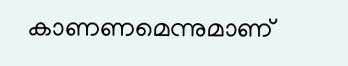കാണണമെന്നുമാണ്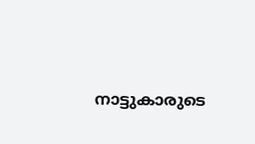നാട്ടുകാരുടെ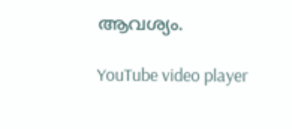ആവശ്യം.

YouTube video player